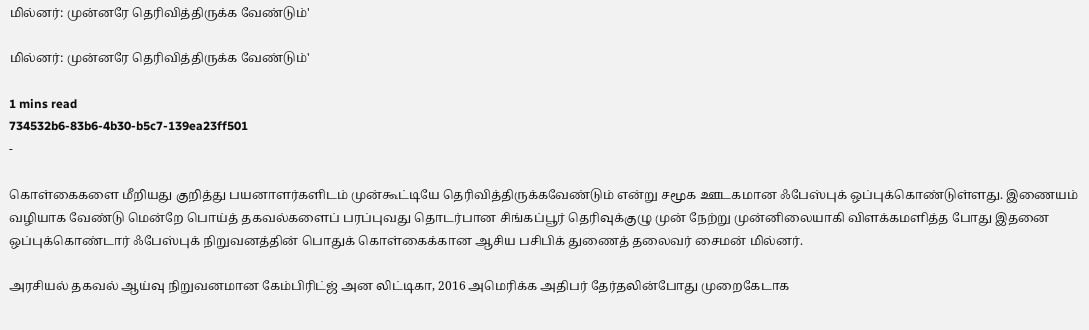மில்னர்: முன்னரே தெரிவித்திருக்க வேண்டும்'

மில்னர்: முன்னரே தெரிவித்திருக்க வேண்டும்'

1 mins read
734532b6-83b6-4b30-b5c7-139ea23ff501
-

கொள்கைகளை மீறியது குறித்து பயனாளர்களிடம் முன்கூட்டியே தெரிவித்திருக்கவேண்டும் என்று சமூக ஊடகமான ஃபேஸ்புக் ஒப்புக்கொண்டுள்ளது. இணையம் வழியாக வேண்டு மென்றே பொய்த் தகவல்களைப் பரப்புவது தொடர்பான சிங்கப்பூர் தெரிவுக்குழு முன் நேற்று முன்னிலையாகி விளக்கமளித்த போது இதனை ஒப்புக்கொண்டார் ஃபேஸ்புக் நிறுவனத்தின் பொதுக் கொள்கைக்கான ஆசிய பசிபிக் துணைத் தலைவர் சைமன் மில்னர்.

அரசியல் தகவல் ஆய்வு நிறுவனமான கேம்பிரிட்ஜ் அன லிட்டிகா, 2016 அமெரிக்க அதிபர் தேர்தலின்போது முறைகேடாக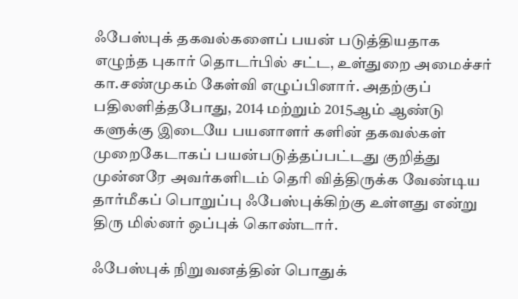ஃபேஸ்புக் தகவல்களைப் பயன் படுத்தியதாக எழுந்த புகார் தொடர்பில் சட்ட, உள்துறை அமைச்சர் கா.சண்முகம் கேள்வி எழுப்பினார். அதற்குப் பதிலளித்தபோது, 2014 மற்றும் 2015ஆம் ஆண்டு களுக்கு இடையே பயனாளர் களின் தகவல்கள் முறைகேடாகப் பயன்படுத்தப்பட்டது குறித்து முன்னரே அவர்களிடம் தெரி வித்திருக்க வேண்டிய தார்மீகப் பொறுப்பு ஃபேஸ்புக்கிற்கு உள்ளது என்று திரு மில்னர் ஒப்புக் கொண்டார்.

ஃபேஸ்புக் நிறுவனத்தின் பொதுக்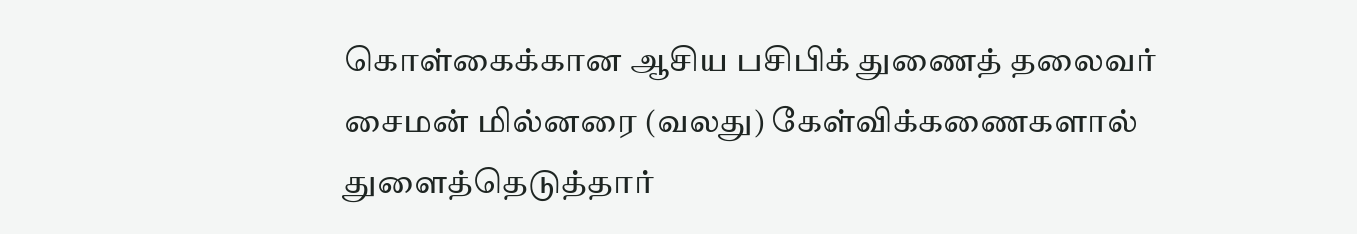கொள்கைக்கான ஆசிய பசிபிக் துணைத் தலைவர் சைமன் மில்னரை (வலது) கேள்விக்கணைகளால் துளைத்தெடுத்தார்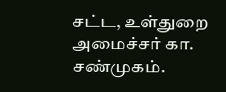சட்ட, உள்துறை அமைச்சர் கா. சண்முகம்.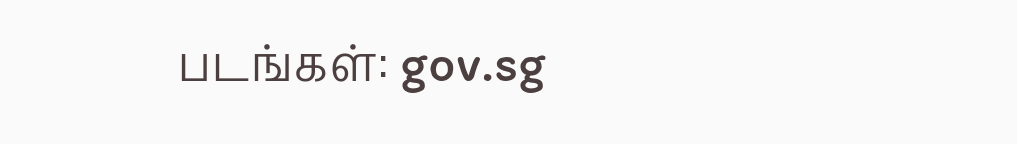படங்கள்: gov.sg